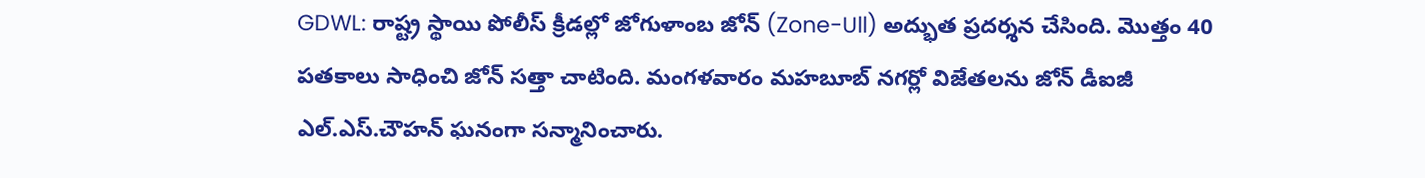GDWL: రాష్ట్ర స్థాయి పోలీస్ క్రీడల్లో జోగుళాంబ జోన్ (Zone-Ull) అద్భుత ప్రదర్శన చేసింది. మొత్తం 40 పతకాలు సాధించి జోన్ సత్తా చాటింది. మంగళవారం మహబూబ్ నగర్లో విజేతలను జోన్ డీఐజీ ఎల్.ఎస్.చౌహన్ ఘనంగా సన్మానించారు.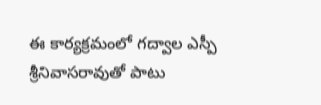ఈ కార్యక్రమంలో గద్వాల ఎస్పీ శ్రీనివాసరావుతో పాటు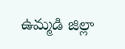ఉమ్మడి జిల్లా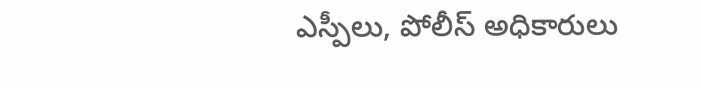ఎస్పీలు, పోలీస్ అధికారులు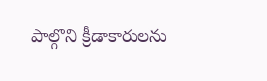పాల్గొని క్రీడాకారులను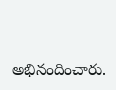అభినందించారు.